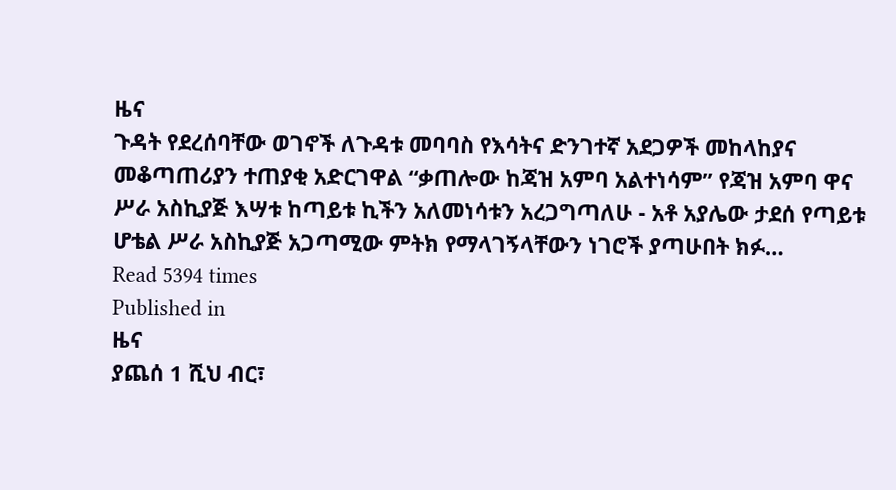ዜና
ጉዳት የደረሰባቸው ወገኖች ለጉዳቱ መባባስ የእሳትና ድንገተኛ አደጋዎች መከላከያና መቆጣጠሪያን ተጠያቂ አድርገዋል “ቃጠሎው ከጃዝ አምባ አልተነሳም” የጃዝ አምባ ዋና ሥራ አስኪያጅ እሣቱ ከጣይቱ ኪችን አለመነሳቱን አረጋግጣለሁ - አቶ አያሌው ታደሰ የጣይቱ ሆቴል ሥራ አስኪያጅ አጋጣሚው ምትክ የማላገኝላቸውን ነገሮች ያጣሁበት ክፉ…
Read 5394 times
Published in
ዜና
ያጨሰ 1 ሺህ ብር፣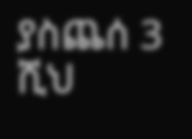ያስጨሰ 3 ሺህ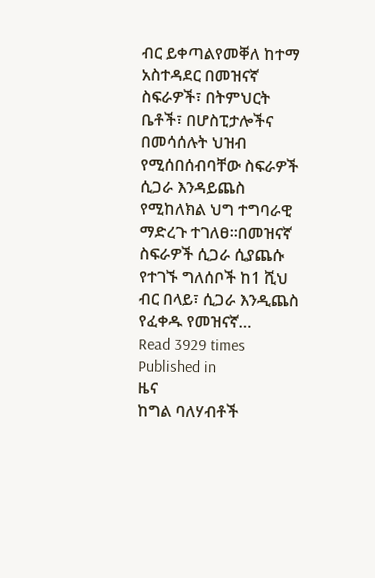ብር ይቀጣልየመቐለ ከተማ አስተዳደር በመዝናኛ ስፍራዎች፣ በትምህርት ቤቶች፣ በሆስፒታሎችና በመሳሰሉት ህዝብ የሚሰበሰብባቸው ስፍራዎች ሲጋራ እንዳይጨስ የሚከለክል ህግ ተግባራዊ ማድረጉ ተገለፀ፡፡በመዝናኛ ስፍራዎች ሲጋራ ሲያጨሱ የተገኙ ግለሰቦች ከ1 ሺህ ብር በላይ፣ ሲጋራ እንዲጨስ የፈቀዱ የመዝናኛ…
Read 3929 times
Published in
ዜና
ከግል ባለሃብቶች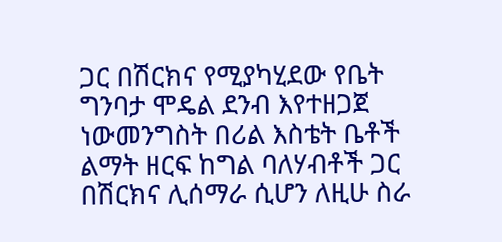ጋር በሽርክና የሚያካሂደው የቤት ግንባታ ሞዴል ደንብ እየተዘጋጀ ነውመንግስት በሪል እስቴት ቤቶች ልማት ዘርፍ ከግል ባለሃብቶች ጋር በሽርክና ሊሰማራ ሲሆን ለዚሁ ስራ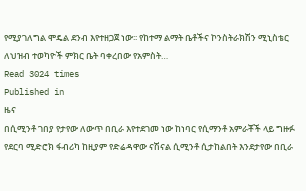የሚያገለግል ሞዴል ደንብ እየተዘጋጀ ነው፡፡ የከተማ ልማት ቤቶችና ኮንስትራክሽን ሚኒስቴር ለህዝብ ተወካዮች ምክር ቤት ባቀረበው የአምስት…
Read 3024 times
Published in
ዜና
በሲሚንቶ ገበያ የታየው ለውጥ በቢራ እየተደገመ ነው ከነባር የሲማንቶ አምራቾች ላይ ግዙፉ የደርባ ሚድሮክ ፋብሪካ ከዚያም የድሬዳዋው ናሽናል ሲሚንቶ ሲታከልበት እንደታየው በቢራ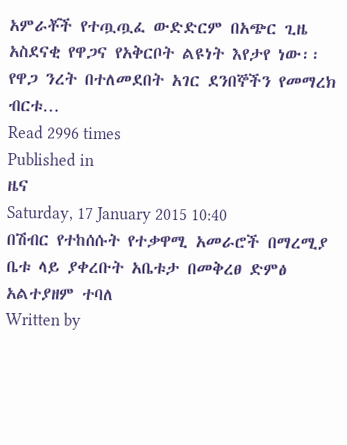አምራቾች የተጧጧፈ ውድድርም በአጭር ጊዜ አስደናቂ የዋጋና የአቅርቦት ልዩነት እየታየ ነው፡፡ የዋጋ ንረት በተለመደበት አገር ደንበኞችን የመማረክ ብርቱ…
Read 2996 times
Published in
ዜና
Saturday, 17 January 2015 10:40
በሽብር የተከሰሱት የተቃዋሚ አመራሮች በማረሚያ ቤቱ ላይ ያቀረቡት አቤቱታ በመቅረፀ ድምፅ አልተያዘም ተባለ
Written by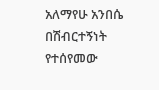አለማየሁ አንበሴ
በሽብርተኝነት የተሰየመው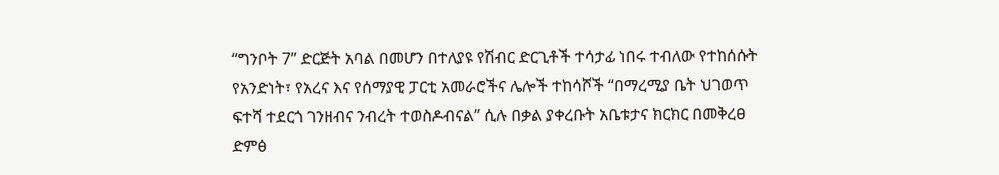“ግንቦት 7” ድርጅት አባል በመሆን በተለያዩ የሽብር ድርጊቶች ተሳታፊ ነበሩ ተብለው የተከሰሱት የአንድነት፣ የአረና እና የሰማያዊ ፓርቲ አመራሮችና ሌሎች ተከሳሾች “በማረሚያ ቤት ህገወጥ ፍተሻ ተደርጎ ገንዘብና ንብረት ተወስዶብናል” ሲሉ በቃል ያቀረቡት አቤቱታና ክርክር በመቅረፀ ድምፅ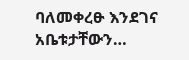ባለመቀረፁ እንደገና አቤቱታቸውን…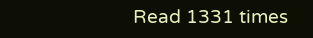Read 1331 times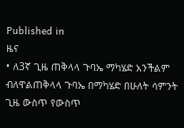Published in
ዜና
• ለ3ኛ ጊዜ ጠቅላላ ጉባኤ ማካሄድ አንችልም ብለዋልጠቅላላ ጉባኤ በማካሄድ በሁለት ሳምንት ጊዜ ውስጥ የውስጥ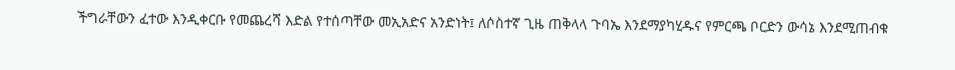ችግራቸውን ፈተው እንዲቀርቡ የመጨረሻ እድል የተሰጣቸው መኢአድና አንድነት፤ ለሶስተኛ ጊዜ ጠቅላላ ጉባኤ እንደማያካሂዱና የምርጫ ቦርድን ውሳኔ እንደሚጠብቁ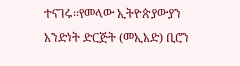ተናገሩ፡፡የመላው ኢትዮጵያውያን አንድነት ድርጅት (መኢአድ) ቢሮን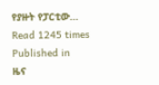የያዙት የፓርቲው…
Read 1245 times
Published in
ዜና